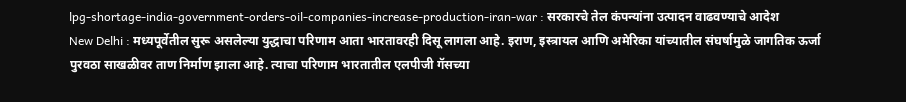lpg-shortage-india-government-orders-oil-companies-increase-production-iran-war : सरकारचे तेल कंपन्यांना उत्पादन वाढवण्याचे आदेश
New Delhi : मध्यपूर्वेतील सुरू असलेल्या युद्धाचा परिणाम आता भारतावरही दिसू लागला आहे. इराण, इस्त्रायल आणि अमेरिका यांच्यातील संघर्षामुळे जागतिक ऊर्जा पुरवठा साखळीवर ताण निर्माण झाला आहे. त्याचा परिणाम भारतातील एलपीजी गॅसच्या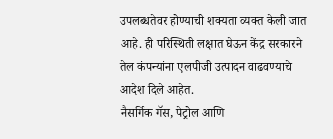उपलब्धतेवर होण्याची शक्यता व्यक्त केली जात आहे. ही परिस्थिती लक्षात घेऊन केंद्र सरकारने तेल कंपन्यांना एलपीजी उत्पादन वाढवण्याचे आदेश दिले आहेत.
नैसर्गिक गॅस, पेट्रोल आणि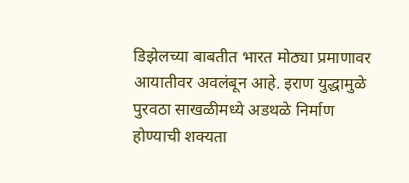डिझेलच्या बाबतीत भारत मोठ्या प्रमाणावर आयातीवर अवलंबून आहे. इराण युद्धामुळे पुरवठा साखळीमध्ये अडथळे निर्माण होण्याची शक्यता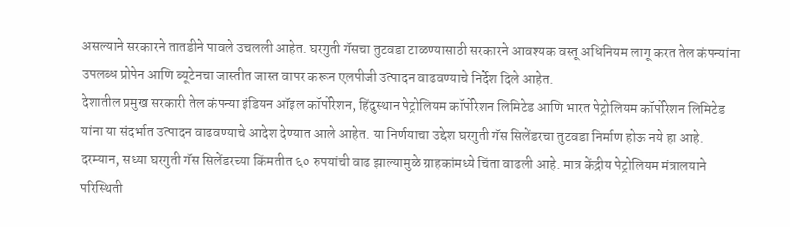असल्याने सरकारने तातडीने पावले उचलली आहेत. घरगुती गॅसचा तुटवडा टाळण्यासाठी सरकारने आवश्यक वस्तू अधिनियम लागू करत तेल कंपन्यांना उपलब्ध प्रोपेन आणि ब्यूटेनचा जास्तीत जास्त वापर करून एलपीजी उत्पादन वाढवण्याचे निर्देश दिले आहेत.
देशातील प्रमुख सरकारी तेल कंपन्या इंडियन ऑइल कॉर्पोरेशन, हिंदुस्थान पेट्रोलियम कॉर्पोरेशन लिमिटेड आणि भारत पेट्रोलियम कॉर्पोरेशन लिमिटेड यांना या संदर्भात उत्पादन वाढवण्याचे आदेश देण्यात आले आहेत. या निर्णयाचा उद्देश घरगुती गॅस सिलेंडरचा तुटवडा निर्माण होऊ नये हा आहे.
दरम्यान, सध्या घरगुती गॅस सिलेंडरच्या किंमतीत ६० रुपयांची वाढ झाल्यामुळे ग्राहकांमध्ये चिंता वाढली आहे. मात्र केंद्रीय पेट्रोलियम मंत्रालयाने परिस्थिती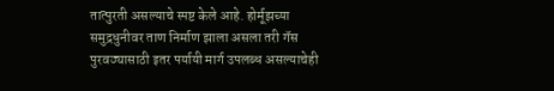तात्पुरती असल्याचे स्पष्ट केले आहे. होर्मूझच्या समुद्रधुनीवर ताण निर्माण झाला असला तरी गॅस पुरवठ्यासाठी इतर पर्यायी मार्ग उपलब्ध असल्याचेही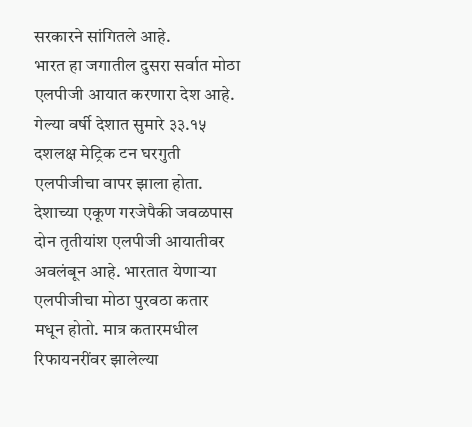सरकारने सांगितले आहे.
भारत हा जगातील दुसरा सर्वात मोठा एलपीजी आयात करणारा देश आहे. गेल्या वर्षी देशात सुमारे ३३.१५ दशलक्ष मेट्रिक टन घरगुती एलपीजीचा वापर झाला होता. देशाच्या एकूण गरजेपैकी जवळपास दोन तृतीयांश एलपीजी आयातीवर अवलंबून आहे. भारतात येणाऱ्या एलपीजीचा मोठा पुरवठा कतार मधून होतो. मात्र कतारमधील रिफायनरींवर झालेल्या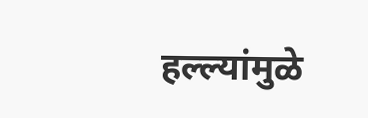हल्ल्यांमुळे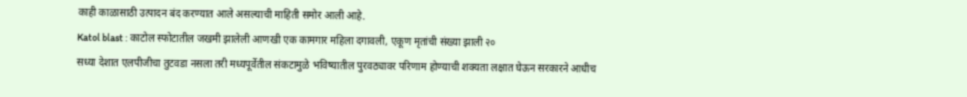काही काळासाठी उत्पादन बंद करण्यात आले असल्याची माहिती समोर आली आहे.
Katol blast : काटोल स्फोटातील जखमी झालेली आणखी एक कामगार महिला दगावली, एकूण मृतांची संख्या झाली २०
सध्या देशात एलपीजीचा तुटवडा नसला तरी मध्यपूर्वेतील संकटामुळे भविष्यातील पुरवठ्यावर परिणाम होण्याची शक्यता लक्षात घेऊन सरकारने आधीच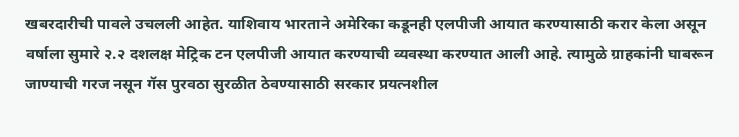खबरदारीची पावले उचलली आहेत. याशिवाय भारताने अमेरिका कडूनही एलपीजी आयात करण्यासाठी करार केला असून वर्षाला सुमारे २.२ दशलक्ष मेट्रिक टन एलपीजी आयात करण्याची व्यवस्था करण्यात आली आहे. त्यामुळे ग्राहकांनी घाबरून जाण्याची गरज नसून गॅस पुरवठा सुरळीत ठेवण्यासाठी सरकार प्रयत्नशील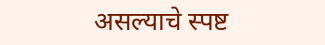असल्याचे स्पष्ट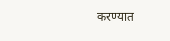करण्यात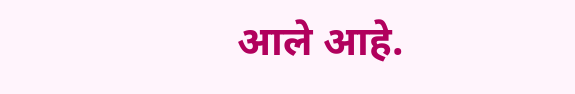आले आहे.